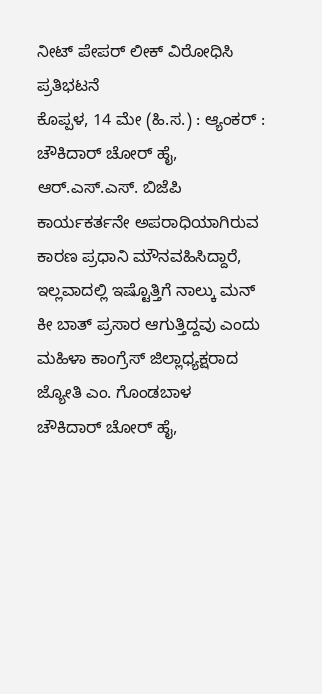ನೀಟ್ ಪೇಪರ್ ಲೀಕ್ ವಿರೋಧಿಸಿ ಪ್ರತಿಭಟನೆ
ಕೊಪ್ಪಳ, 14 ಮೇ (ಹಿ.ಸ.) : ಆ್ಯಂಕರ್ : ಚೌಕಿದಾರ್ ಚೋರ್ ಹೈ, ಆರ್.ಎಸ್.ಎಸ್. ಬಿಜೆಪಿ ಕಾರ್ಯಕರ್ತನೇ ಅಪರಾಧಿಯಾಗಿರುವ ಕಾರಣ ಪ್ರಧಾನಿ ಮೌನವಹಿಸಿದ್ದಾರೆ, ಇಲ್ಲವಾದಲ್ಲಿ ಇಷ್ಟೊತ್ತಿಗೆ ನಾಲ್ಕು ಮನ್ ಕೀ ಬಾತ್ ಪ್ರಸಾರ ಆಗುತ್ತಿದ್ದವು ಎಂದು ಮಹಿಳಾ ಕಾಂಗ್ರೆಸ್ ಜಿಲ್ಲಾಧ್ಯಕ್ಷರಾದ ಜ್ಯೋತಿ ಎಂ. ಗೊಂಡಬಾಳ
ಚೌಕಿದಾರ್ ಚೋರ್ ಹೈ,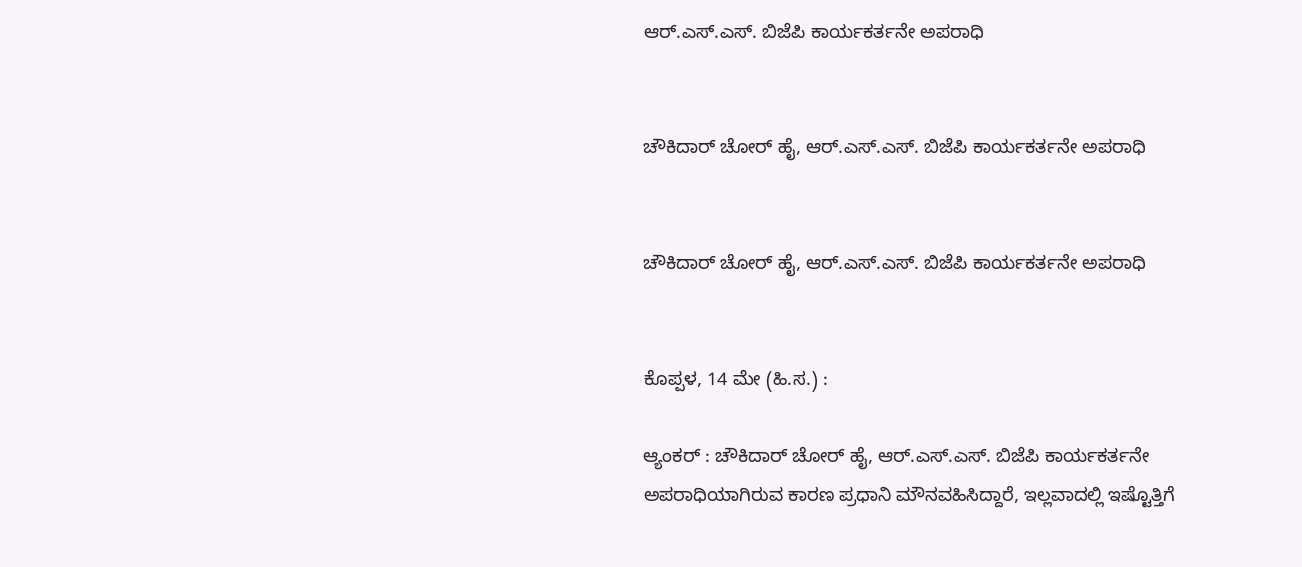ಆರ್.ಎಸ್.ಎಸ್. ಬಿಜೆಪಿ ಕಾರ್ಯಕರ್ತನೇ ಅಪರಾಧಿ


ಚೌಕಿದಾರ್ ಚೋರ್ ಹೈ, ಆರ್.ಎಸ್.ಎಸ್. ಬಿಜೆಪಿ ಕಾರ್ಯಕರ್ತನೇ ಅಪರಾಧಿ


ಚೌಕಿದಾರ್ ಚೋರ್ ಹೈ, ಆರ್.ಎಸ್.ಎಸ್. ಬಿಜೆಪಿ ಕಾರ್ಯಕರ್ತನೇ ಅಪರಾಧಿ


ಕೊಪ್ಪಳ, 14 ಮೇ (ಹಿ.ಸ.) :

ಆ್ಯಂಕರ್ : ಚೌಕಿದಾರ್ ಚೋರ್ ಹೈ, ಆರ್.ಎಸ್.ಎಸ್. ಬಿಜೆಪಿ ಕಾರ್ಯಕರ್ತನೇ ಅಪರಾಧಿಯಾಗಿರುವ ಕಾರಣ ಪ್ರಧಾನಿ ಮೌನವಹಿಸಿದ್ದಾರೆ, ಇಲ್ಲವಾದಲ್ಲಿ ಇಷ್ಟೊತ್ತಿಗೆ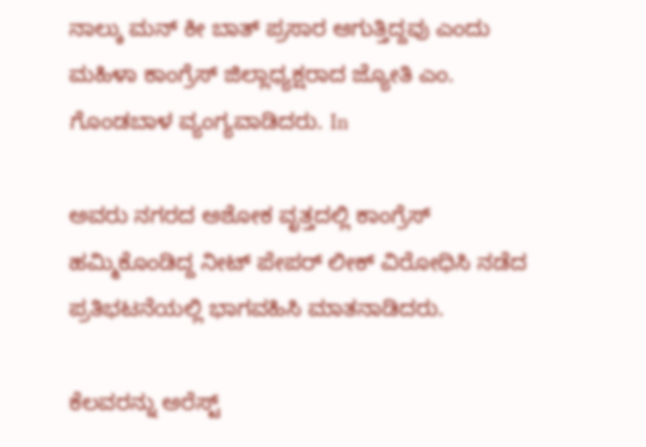ನಾಲ್ಕು ಮನ್ ಕೀ ಬಾತ್ ಪ್ರಸಾರ ಆಗುತ್ತಿದ್ದವು ಎಂದು ಮಹಿಳಾ ಕಾಂಗ್ರೆಸ್ ಜಿಲ್ಲಾಧ್ಯಕ್ಷರಾದ ಜ್ಯೋತಿ ಎಂ. ಗೊಂಡಬಾಳ ವ್ಯಂಗ್ಯವಾಡಿದರು. In

ಅವರು ನಗರದ ಅಶೋಕ ವೃತ್ತದಲ್ಲಿ ಕಾಂಗ್ರೆಸ್ ಹಮ್ಮಿಕೊಂಡಿದ್ದ ನೀಟ್ ಪೇಪರ್ ಲೀಕ್ ವಿರೋಧಿಸಿ ನಡೆದ ಪ್ರತಿಭಟನೆಯಲ್ಲಿ ಭಾಗವಹಿಸಿ ಮಾತನಾಡಿದರು.

ಕೆಲವರನ್ನು ಅರೆಸ್ಟ್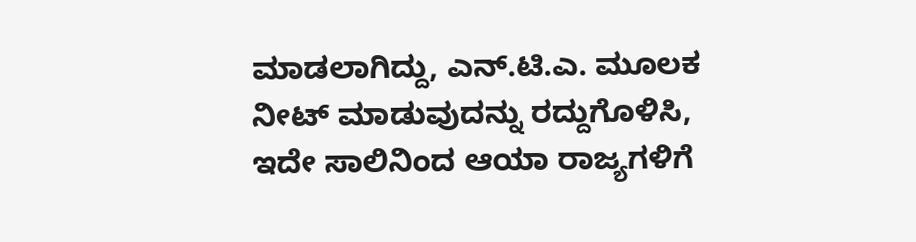ಮಾಡಲಾಗಿದ್ದು, ಎನ್.ಟಿ.ಎ. ಮೂಲಕ ನೀಟ್ ಮಾಡುವುದನ್ನು ರದ್ದುಗೊಳಿಸಿ, ಇದೇ ಸಾಲಿನಿಂದ ಆಯಾ ರಾಜ್ಯಗಳಿಗೆ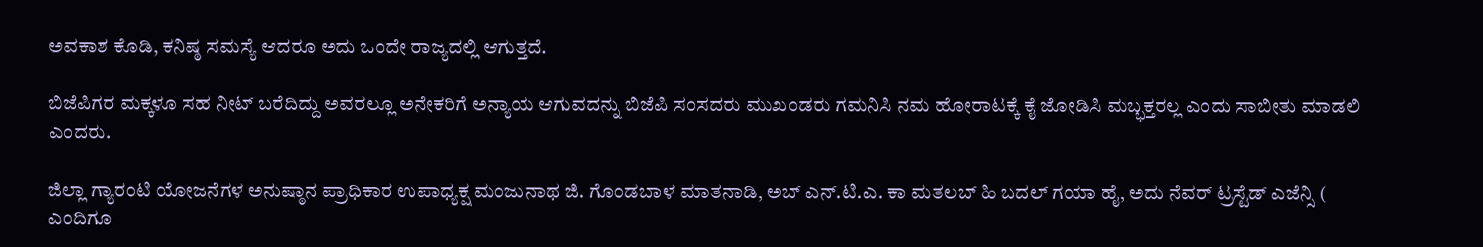ಅವಕಾಶ ಕೊಡಿ, ಕನಿಷ್ಠ ಸಮಸ್ಯೆ ಆದರೂ ಅದು ಒಂದೇ ರಾಜ್ಯದಲ್ಲಿ ಆಗುತ್ತದೆ.

ಬಿಜೆಪಿಗರ ಮಕ್ಕಳೂ ಸಹ ನೀಟ್ ಬರೆದಿದ್ದು ಅವರಲ್ಲೂ ಅನೇಕರಿಗೆ ಅನ್ಯಾಯ ಆಗುವದನ್ನು ಬಿಜೆಪಿ ಸಂಸದರು ಮುಖಂಡರು ಗಮನಿಸಿ ನಮ ಹೋರಾಟಕ್ಕೆ ಕೈ ಜೋಡಿಸಿ ಮಬ್ಭಕ್ತರಲ್ಲ ಎಂದು ಸಾಬೀತು ಮಾಡಲಿ ಎಂದರು.

ಜಿಲ್ಲಾ ಗ್ಯಾರಂಟಿ ಯೋಜನೆಗಳ ಅನುಷ್ಠಾನ ಪ್ರಾಧಿಕಾರ ಉಪಾಧ್ಯಕ್ಷ ಮಂಜುನಾಥ ಜಿ. ಗೊಂಡಬಾಳ ಮಾತನಾಡಿ, ಅಬ್ ಎನ್.ಟಿ.ಎ. ಕಾ ಮತಲಬ್ ಹಿ ಬದಲ್ ಗಯಾ ಹೈ, ಅದು ನೆವರ್ ಟ್ರಸ್ಟೆಡ್ ಎಜೆನ್ಸಿ ( ಎಂದಿಗೂ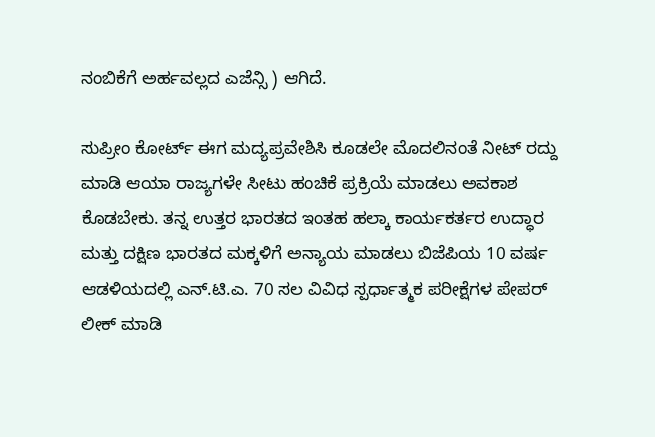ನಂಬಿಕೆಗೆ ಅರ್ಹವಲ್ಲದ ಎಜೆನ್ಸಿ ) ಆಗಿದೆ.

ಸುಪ್ರೀಂ ಕೋರ್ಟ್ ಈಗ ಮದ್ಯಪ್ರವೇಶಿಸಿ ಕೂಡಲೇ ಮೊದಲಿನಂತೆ ನೀಟ್ ರದ್ದು ಮಾಡಿ ಆಯಾ ರಾಜ್ಯಗಳೇ ಸೀಟು ಹಂಚಿಕೆ ಪ್ರಕ್ರಿಯೆ ಮಾಡಲು ಅವಕಾಶ ಕೊಡಬೇಕು. ತನ್ನ ಉತ್ತರ ಭಾರತದ ಇಂತಹ ಹಲ್ಕಾ ಕಾರ್ಯಕರ್ತರ ಉದ್ಧಾರ ಮತ್ತು ದಕ್ಷಿಣ ಭಾರತದ ಮಕ್ಕಳಿಗೆ ಅನ್ಯಾಯ ಮಾಡಲು ಬಿಜೆಪಿಯ 10 ವರ್ಷ ಆಡಳಿಯದಲ್ಲಿ ಎನ್.ಟಿ.ಎ. 70 ಸಲ ವಿವಿಧ ಸ್ಪರ್ಧಾತ್ಮಕ ಪರೀಕ್ಷೆಗಳ ಪೇಪರ್ ಲೀಕ್ ಮಾಡಿ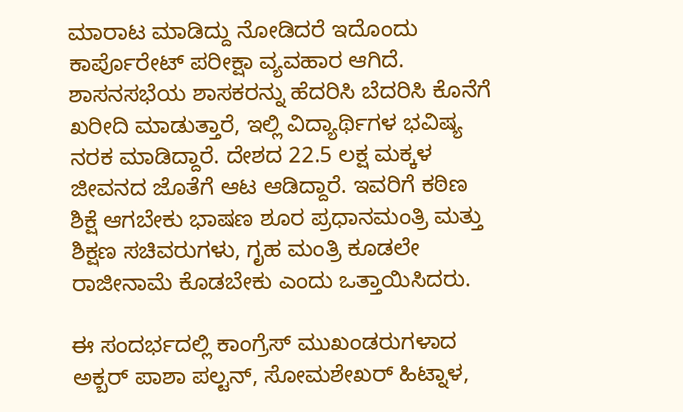ಮಾರಾಟ ಮಾಡಿದ್ದು ನೋಡಿದರೆ ಇದೊಂದು ಕಾರ್ಪೊರೇಟ್ ಪರೀಕ್ಷಾ ವ್ಯವಹಾರ ಆಗಿದೆ. ಶಾಸನಸಭೆಯ ಶಾಸಕರನ್ನು ಹೆದರಿಸಿ ಬೆದರಿಸಿ ಕೊನೆಗೆ ಖರೀದಿ ಮಾಡುತ್ತಾರೆ, ಇಲ್ಲಿ ವಿದ್ಯಾರ್ಥಿಗಳ ಭವಿಷ್ಯ ನರಕ ಮಾಡಿದ್ದಾರೆ. ದೇಶದ 22.5 ಲಕ್ಷ ಮಕ್ಕಳ ಜೀವನದ ಜೊತೆಗೆ ಆಟ ಆಡಿದ್ದಾರೆ. ಇವರಿಗೆ ಕಠಿಣ ಶಿಕ್ಷೆ ಆಗಬೇಕು ಭಾಷಣ ಶೂರ ಪ್ರಧಾನಮಂತ್ರಿ ಮತ್ತು ಶಿಕ್ಷಣ ಸಚಿವರುಗಳು, ಗೃಹ ಮಂತ್ರಿ ಕೂಡಲೇ ರಾಜೀನಾಮೆ ಕೊಡಬೇಕು ಎಂದು ಒತ್ತಾಯಿಸಿದರು.

ಈ ಸಂದರ್ಭದಲ್ಲಿ ಕಾಂಗ್ರೆಸ್ ಮುಖಂಡರುಗಳಾದ ಅಕ್ಬರ್ ಪಾಶಾ ಪಲ್ಟನ್, ಸೋಮಶೇಖರ್ ಹಿಟ್ನಾಳ,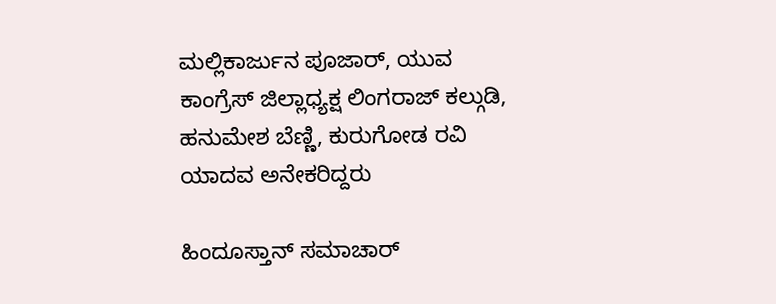ಮಲ್ಲಿಕಾರ್ಜುನ ಪೂಜಾರ್, ಯುವ ಕಾಂಗ್ರೆಸ್ ಜಿಲ್ಲಾಧ್ಯಕ್ಷ ಲಿಂಗರಾಜ್ ಕಲ್ಗುಡಿ, ಹನುಮೇಶ ಬೆಣ್ಣಿ, ಕುರುಗೋಡ ರವಿ ಯಾದವ ಅನೇಕರಿದ್ದರು

ಹಿಂದೂಸ್ತಾನ್ ಸಮಾಚಾರ್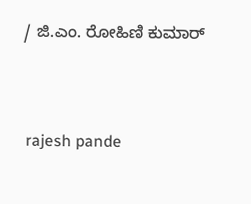/ ಜಿ.ಎಂ. ರೋಹಿಣಿ ಕುಮಾರ್


 rajesh pande